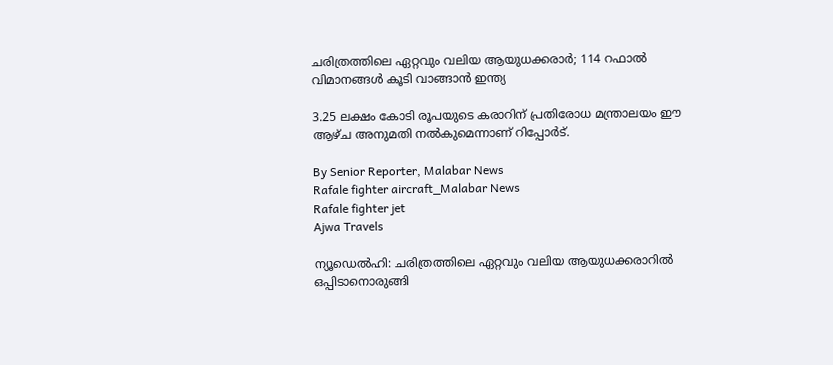ചരിത്രത്തിലെ ഏറ്റവും വലിയ ആയുധക്കരാർ; 114 റഫാൽ വിമാനങ്ങൾ കൂടി വാങ്ങാൻ ഇന്ത്യ

3.25 ലക്ഷം കോടി രൂപയുടെ കരാറിന് പ്രതിരോധ മന്ത്രാലയം ഈ ആഴ്‌ച അനുമതി നൽകുമെന്നാണ് റിപ്പോർട്.

By Senior Reporter, Malabar News
Rafale fighter aircraft_Malabar News
Rafale fighter jet
Ajwa Travels

ന്യൂഡെൽഹി: ചരിത്രത്തിലെ ഏറ്റവും വലിയ ആയുധക്കരാറിൽ ഒപ്പിടാനൊരുങ്ങി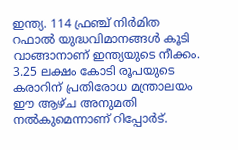ഇന്ത്യ. 114 ഫ്രഞ്ച് നിർമിത റഫാൽ യുദ്ധവിമാനങ്ങൾ കൂടി വാങ്ങാനാണ് ഇന്ത്യയുടെ നീക്കം. 3.25 ലക്ഷം കോടി രൂപയുടെ കരാറിന് പ്രതിരോധ മന്ത്രാലയം ഈ ആഴ്‌ച അനുമതി നൽകുമെന്നാണ് റിപ്പോർട്.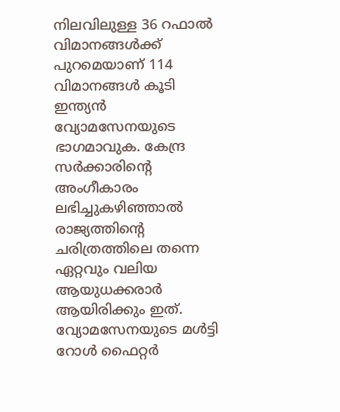നിലവിലുള്ള 36 റഫാൽ വിമാനങ്ങൾക്ക് പുറമെയാണ് 114 വിമാനങ്ങൾ കൂടി ഇന്ത്യൻ വ്യോമസേനയുടെ ഭാഗമാവുക. കേന്ദ്ര സർക്കാരിന്റെ അംഗീകാരം ലഭിച്ചുകഴിഞ്ഞാൽ രാജ്യത്തിന്റെ ചരിത്രത്തിലെ തന്നെ ഏറ്റവും വലിയ ആയുധക്കരാർ ആയിരിക്കും ഇത്. വ്യോമസേനയുടെ മൾട്ടി റോൾ ഫൈറ്റർ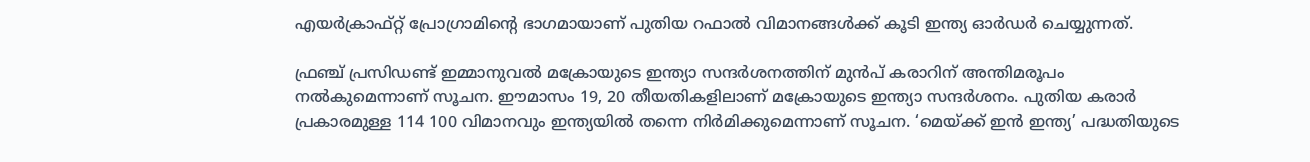എയർക്രാഫ്റ്റ്‌ പ്രോഗ്രാമിന്റെ ഭാഗമായാണ് പുതിയ റഫാൽ വിമാനങ്ങൾക്ക് കൂടി ഇന്ത്യ ഓർഡർ ചെയ്യുന്നത്.

ഫ്രഞ്ച് പ്രസിഡണ്ട് ഇമ്മാനുവൽ മക്രോയുടെ ഇന്ത്യാ സന്ദർശനത്തിന് മുൻപ് കരാറിന് അന്തിമരൂപം നൽകുമെന്നാണ് സൂചന. ഈമാസം 19, 20 തീയതികളിലാണ് മക്രോയുടെ ഇന്ത്യാ സന്ദർശനം. പുതിയ കരാർ പ്രകാരമുള്ള 114 100 വിമാനവും ഇന്ത്യയിൽ തന്നെ നിർമിക്കുമെന്നാണ് സൂചന. ‘മെയ്‌ക്ക് ഇൻ ഇന്ത്യ’ പദ്ധതിയുടെ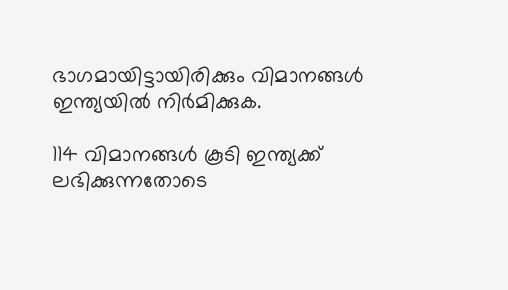ഭാഗമായിട്ടായിരിക്കും വിമാനങ്ങൾ ഇന്ത്യയിൽ നിർമിക്കുക.

114 വിമാനങ്ങൾ കൂടി ഇന്ത്യക്ക് ലഭിക്കുന്നതോടെ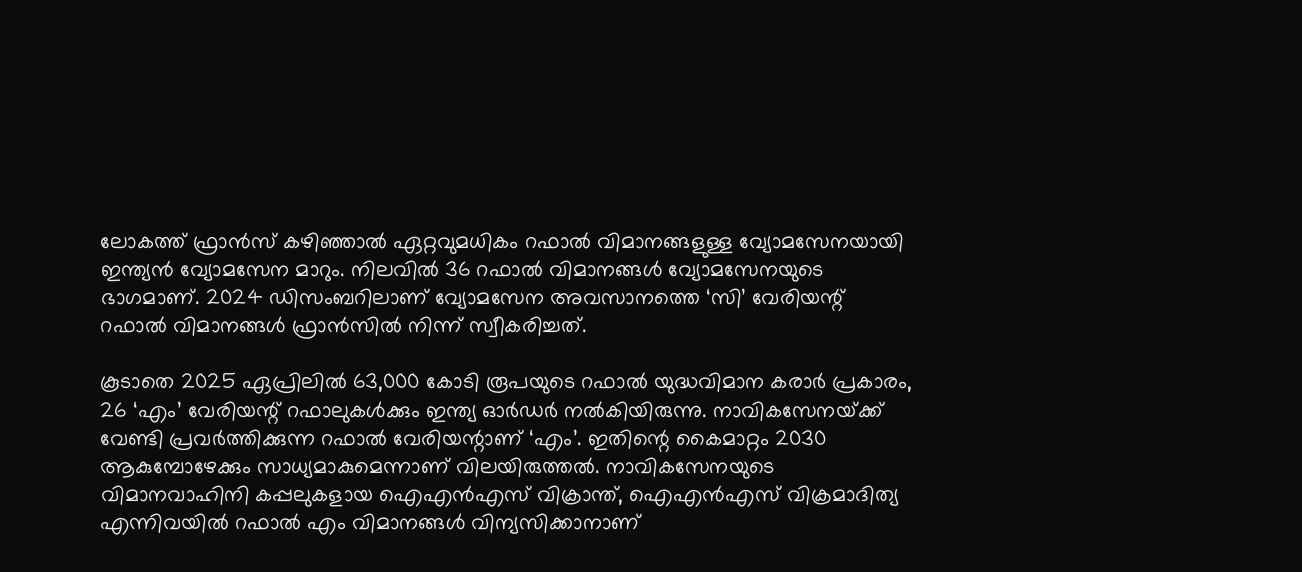ലോകത്ത് ഫ്രാൻസ് കഴിഞ്ഞാൽ ഏറ്റവുമധികം റഫാൽ വിമാനങ്ങളുള്ള വ്യോമസേനയായി ഇന്ത്യൻ വ്യോമസേന മാറും. നിലവിൽ 36 റഫാൽ വിമാനങ്ങൾ വ്യോമസേനയുടെ ഭാഗമാണ്. 2024 ഡിസംബറിലാണ് വ്യോമസേന അവസാനത്തെ ‘സി’ വേരിയന്റ് റഫാൽ വിമാനങ്ങൾ ഫ്രാൻസിൽ നിന്ന് സ്വീകരിച്ചത്.

കൂടാതെ 2025 ഏപ്രിലിൽ 63,000 കോടി രൂപയുടെ റഫാൽ യുദ്ധവിമാന കരാർ പ്രകാരം, 26 ‘എം’ വേരിയന്റ് റഫാലുകൾക്കും ഇന്ത്യ ഓർഡർ നൽകിയിരുന്നു. നാവികസേനയ്‌ക്ക് വേണ്ടി പ്രവർത്തിക്കുന്ന റഫാൽ വേരിയന്റാണ് ‘എം’. ഇതിന്റെ കൈമാറ്റം 2030 ആകുമ്പോഴേക്കും സാധ്യമാകുമെന്നാണ് വിലയിരുത്തൽ. നാവികസേനയുടെ വിമാനവാഹിനി കപ്പലുകളായ ഐഎൻഎസ് വിക്രാന്ത്, ഐഎൻഎസ് വിക്രമാദിത്യ എന്നിവയിൽ റഫാൽ എം വിമാനങ്ങൾ വിന്യസിക്കാനാണ്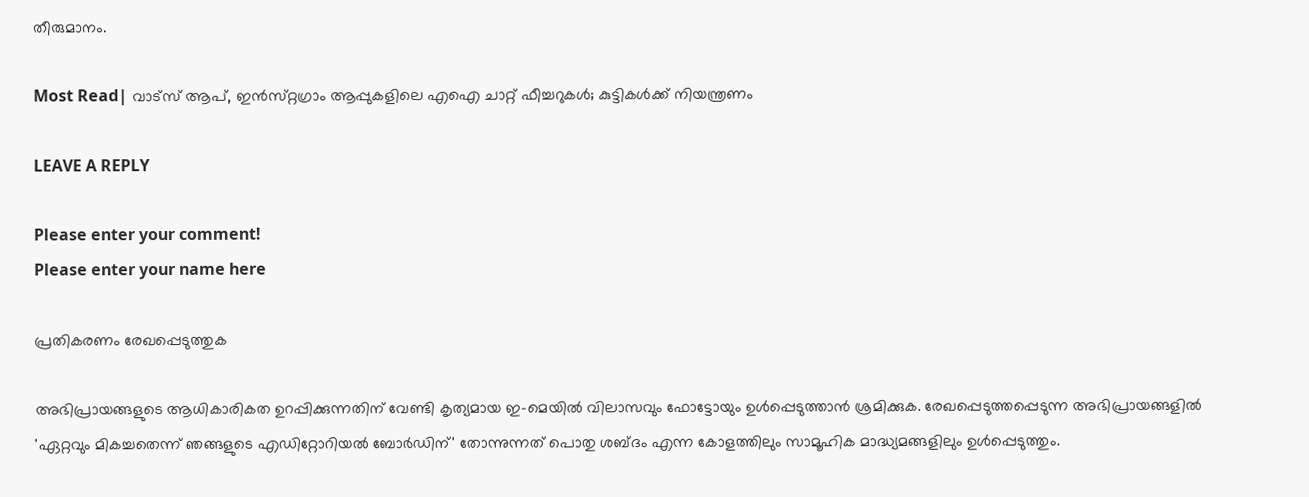തീരുമാനം.

Most Read| വാട്‌സ് ആപ്, ഇൻസ്‌റ്റഗ്രാം ആപ്പുകളിലെ എഐ ചാറ്റ് ഫീച്ചറുകൾ; കുട്ടികൾക്ക് നിയന്ത്രണം

LEAVE A REPLY

Please enter your comment!
Please enter your name here

പ്രതികരണം രേഖപ്പെടുത്തുക

അഭിപ്രായങ്ങളുടെ ആധികാരികത ഉറപ്പിക്കുന്നതിന് വേണ്ടി കൃത്യമായ ഇ-മെയിൽ വിലാസവും ഫോട്ടോയും ഉൾപ്പെടുത്താൻ ശ്രമിക്കുക. രേഖപ്പെടുത്തപ്പെടുന്ന അഭിപ്രായങ്ങളിൽ 'ഏറ്റവും മികച്ചതെന്ന് ഞങ്ങളുടെ എഡിറ്റോറിയൽ ബോർഡിന്' തോന്നുന്നത് പൊതു ശബ്‌ദം എന്ന കോളത്തിലും സാമൂഹിക മാദ്ധ്യമങ്ങളിലും ഉൾപ്പെടുത്തും.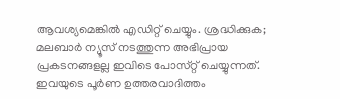ആവശ്യമെങ്കിൽ എഡിറ്റ് ചെയ്യും. ശ്രദ്ധിക്കുക; മലബാർ ന്യൂസ് നടത്തുന്ന അഭിപ്രായ പ്രകടനങ്ങളല്ല ഇവിടെ പോസ്‌റ്റ് ചെയ്യുന്നത്. ഇവയുടെ പൂർണ ഉത്തരവാദിത്തം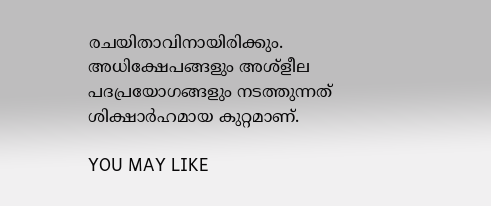രചയിതാവിനായിരിക്കും. അധിക്ഷേപങ്ങളും അശ്‌ളീല പദപ്രയോഗങ്ങളും നടത്തുന്നത് ശിക്ഷാർഹമായ കുറ്റമാണ്.

YOU MAY LIKE